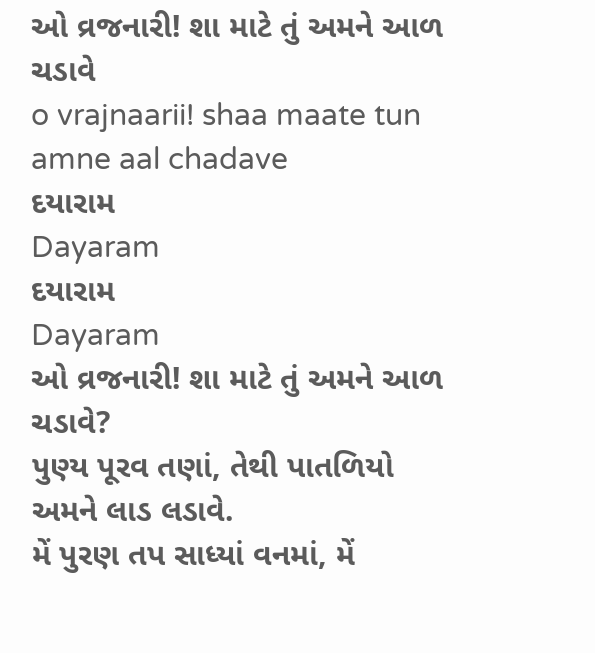ઓ વ્રજનારી! શા માટે તું અમને આળ ચડાવે
o vrajnaarii! shaa maate tun amne aal chadave
દયારામ
Dayaram
દયારામ
Dayaram
ઓ વ્રજનારી! શા માટે તું અમને આળ ચડાવે?
પુણ્ય પૂરવ તણાં, તેથી પાતળિયો અમને લાડ લડાવે.
મેં પુરણ તપ સાધ્યાં વનમાં, મેં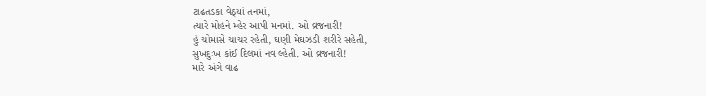ટાઢતડકા વેઠ્યાં તનમાં,
ત્યારે મોહને મ્હેર આપી મનમાં. ઓ વ્રજનારી!
હું ચોમાસે ચાચર રહેતી, ઘણી મેઘઝડી શરીરે સહેતી,
સુખદુઃખ કાંઈ દિલમાં નવ લ્હેતી. ઓ વ્રજનારી!
મારે અંગે વાઢ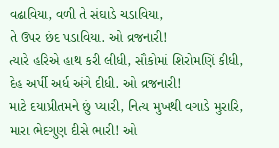વઢાવિયા, વળી તે સંઘાડે ચડાવિયા,
તે ઉપર છંદ પડાવિયા. ઓ વ્રજનારી!
ત્યારે હરિએ હાથ કરી લીધી, સૌકોમાં શિરોમણિં કીધી,
દેહ અર્પી અર્ધ અંગે દીધી. ઓ વ્રજનારી!
માટે દયાપ્રીતમને છું પ્યારી, નિત્ય મુખથી વગાડે મુરારિ,
મારા ભેદગુણ દીસે ભારી! ઓ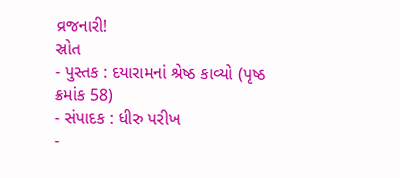વ્રજનારી!
સ્રોત
- પુસ્તક : દયારામનાં શ્રેષ્ઠ કાવ્યો (પૃષ્ઠ ક્રમાંક 58)
- સંપાદક : ધીરુ પરીખ
-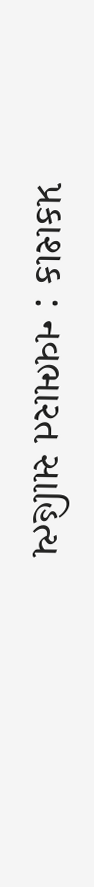પ્રકાશક : નવભારત સાહિત્ય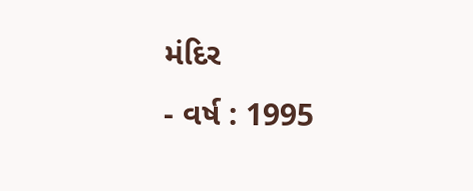મંદિર
- વર્ષ : 1995